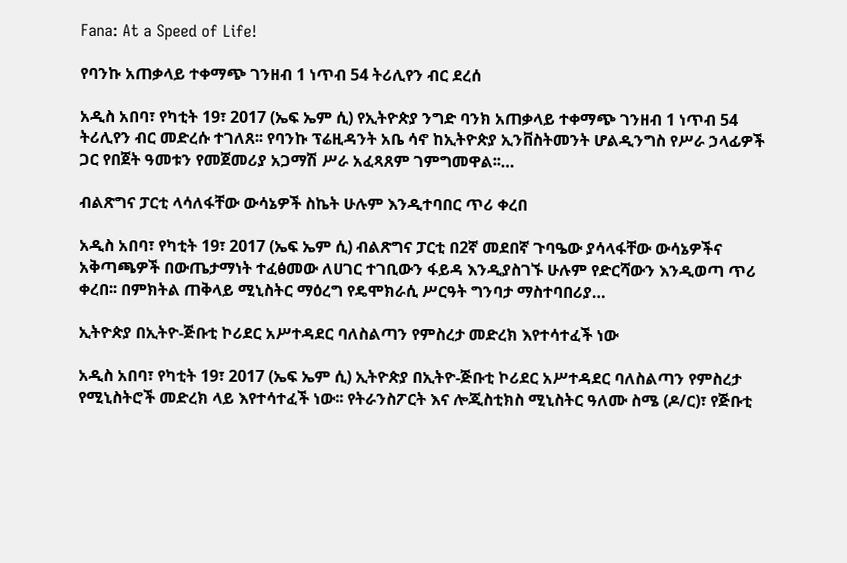Fana: At a Speed of Life!

የባንኩ አጠቃላይ ተቀማጭ ገንዘብ 1 ነጥብ 54 ትሪሊየን ብር ደረሰ

አዲስ አበባ፣ የካቲት 19፣ 2017 (ኤፍ ኤም ሲ) የኢትዮጵያ ንግድ ባንክ አጠቃላይ ተቀማጭ ገንዘብ 1 ነጥብ 54 ትሪሊየን ብር መድረሱ ተገለጸ፡፡ የባንኩ ፕሬዚዳንት አቤ ሳኖ ከኢትዮጵያ ኢንቨስትመንት ሆልዲንግስ የሥራ ኃላፊዎች ጋር የበጀት ዓመቱን የመጀመሪያ አጋማሽ ሥራ አፈጻጸም ገምግመዋል፡፡…

ብልጽግና ፓርቲ ላሳለፋቸው ውሳኔዎች ስኬት ሁሉም እንዲተባበር ጥሪ ቀረበ

አዲስ አበባ፣ የካቲት 19፣ 2017 (ኤፍ ኤም ሲ) ብልጽግና ፓርቲ በ2ኛ መደበኛ ጉባዔው ያሳላፋቸው ውሳኔዎችና አቅጣጫዎች በውጤታማነት ተፈፅመው ለሀገር ተገቢውን ፋይዳ እንዲያስገኙ ሁሉም የድርሻውን እንዲወጣ ጥሪ ቀረበ፡፡ በምክትል ጠቅላይ ሚኒስትር ማዕረግ የዴሞክራሲ ሥርዓት ግንባታ ማስተባበሪያ…

ኢትዮጵያ በኢትዮ-ጅቡቲ ኮሪደር አሥተዳደር ባለስልጣን የምስረታ መድረክ እየተሳተፈች ነው

አዲስ አበባ፣ የካቲት 19፣ 2017 (ኤፍ ኤም ሲ) ኢትዮጵያ በኢትዮ-ጅቡቲ ኮሪደር አሥተዳደር ባለስልጣን የምስረታ የሚኒስትሮች መድረክ ላይ እየተሳተፈች ነው፡፡ የትራንስፖርት እና ሎጂስቲክስ ሚኒስትር ዓለሙ ስሜ (ዶ/ር)፣ የጅቡቲ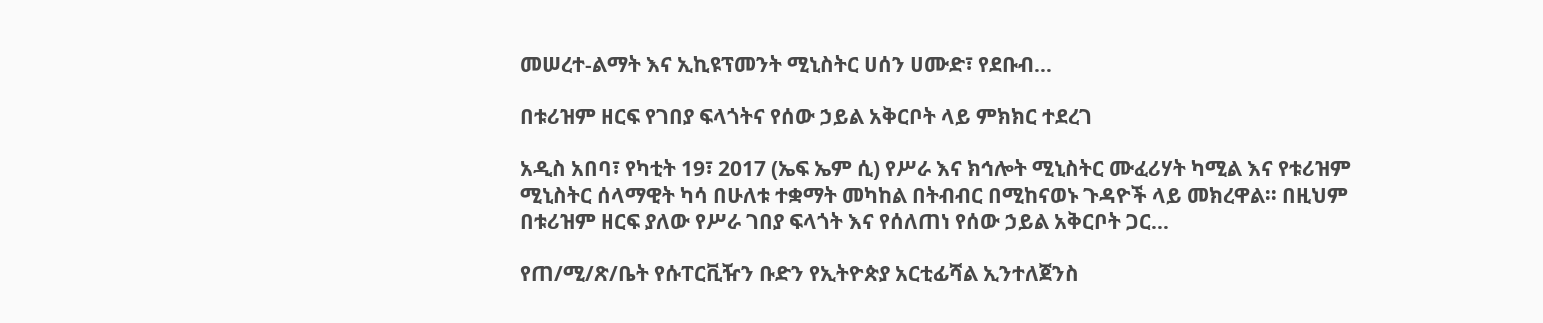መሠረተ-ልማት እና ኢኪዩፕመንት ሚኒስትር ሀሰን ሀሙድ፣ የደቡብ…

በቱሪዝም ዘርፍ የገበያ ፍላጎትና የሰው ኃይል አቅርቦት ላይ ምክክር ተደረገ

አዲስ አበባ፣ የካቲት 19፣ 2017 (ኤፍ ኤም ሲ) የሥራ እና ክኅሎት ሚኒስትር ሙፈሪሃት ካሚል እና የቱሪዝም ሚኒስትር ሰላማዊት ካሳ በሁለቱ ተቋማት መካከል በትብብር በሚከናወኑ ጉዳዮች ላይ መክረዋል፡፡ በዚህም በቱሪዝም ዘርፍ ያለው የሥራ ገበያ ፍላጎት እና የሰለጠነ የሰው ኃይል አቅርቦት ጋር…

የጠ/ሚ/ጽ/ቤት የሱፐርቪዥን ቡድን የኢትዮጵያ አርቲፊሻል ኢንተለጀንስ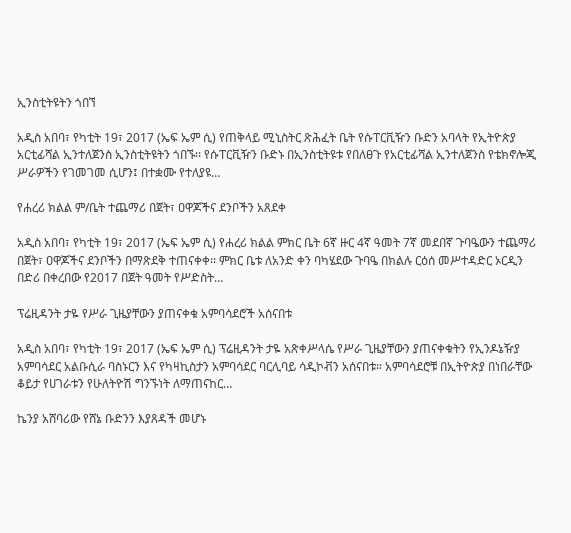ኢንስቲትዩትን ጎበኘ

አዲስ አበባ፣ የካቲት 19፣ 2017 (ኤፍ ኤም ሲ) የጠቅላይ ሚኒስትር ጽሕፈት ቤት የሱፐርቪዥን ቡድን አባላት የኢትዮጵያ አርቲፊሻል ኢንተለጀንስ ኢንስቲትዩትን ጎበኙ፡፡ የሱፐርቪዥን ቡድኑ በኢንስቲትዩቱ የበለፀጉ የአርቲፊሻል ኢንተለጀንስ የቴክኖሎጂ ሥራዎችን የገመገመ ሲሆን፤ በተቋሙ የተለያዩ…

የሐረሪ ክልል ም/ቤት ተጨማሪ በጀት፣ ዐዋጆችና ደንቦችን አጸደቀ

አዲስ አበባ፣ የካቲት 19፣ 2017 (ኤፍ ኤም ሲ) የሐረሪ ክልል ምክር ቤት 6ኛ ዙር 4ኛ ዓመት 7ኛ መደበኛ ጉባዔውን ተጨማሪ በጀት፣ ዐዋጆችና ደንቦችን በማጽደቅ ተጠናቀቀ፡፡ ምክር ቤቱ ለአንድ ቀን ባካሄደው ጉባዔ በክልሉ ርዕሰ መሥተዳድር ኦርዲን በድሪ በቀረበው የ2017 በጀት ዓመት የሥድስት…

ፕሬዚዳንት ታዬ የሥራ ጊዜያቸውን ያጠናቀቁ አምባሳደሮች አሰናበቱ

አዲስ አበባ፣ የካቲት 19፣ 2017 (ኤፍ ኤም ሲ) ፕሬዚዳንት ታዬ አጽቀሥላሴ የሥራ ጊዜያቸውን ያጠናቀቁትን የኢንዶኔዥያ አምባሳደር አልቡሲራ ባስኑርን እና የካዛኪስታን አምባሳደር ባርሊባይ ሳዲኮቭን አሰናበቱ። አምባሳደሮቹ በኢትዮጵያ በነበራቸው ቆይታ የሀገራቱን የሁለትዮሽ ግንኙነት ለማጠናከር…

ኬንያ አሸባሪው የሸኔ ቡድንን እያጸዳች መሆኑ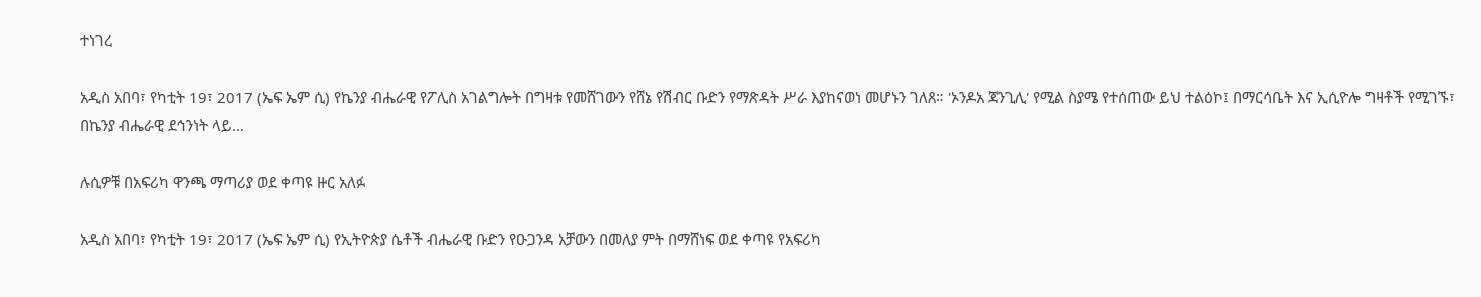ተነገረ

አዲስ አበባ፣ የካቲት 19፣ 2017 (ኤፍ ኤም ሲ) የኬንያ ብሔራዊ የፖሊስ አገልግሎት በግዛቱ የመሸገውን የሸኔ የሽብር ቡድን የማጽዳት ሥራ እያከናወነ መሆኑን ገለጸ። 'ኦንዶአ ጃንጊሊ' የሚል ስያሜ የተሰጠው ይህ ተልዕኮ፤ በማርሳቤት እና ኢሲዮሎ ግዛቶች የሚገኙ፣ በኬንያ ብሔራዊ ደኅንነት ላይ…

ሉሲዎቹ በአፍሪካ ዋንጫ ማጣሪያ ወደ ቀጣዩ ዙር አለፉ

አዲስ አበባ፣ የካቲት 19፣ 2017 (ኤፍ ኤም ሲ) የኢትዮጵያ ሴቶች ብሔራዊ ቡድን የዑጋንዳ አቻውን በመለያ ምት በማሸነፍ ወደ ቀጣዩ የአፍሪካ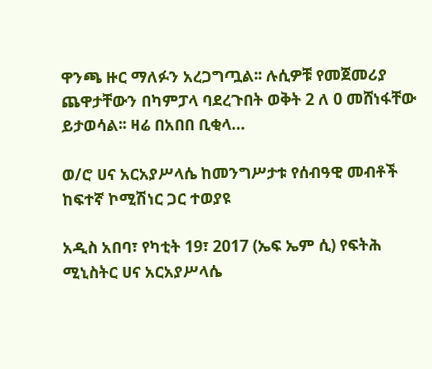ዋንጫ ዙር ማለፉን አረጋግጧል፡፡ ሉሲዎቹ የመጀመሪያ ጨዋታቸውን በካምፓላ ባደረጉበት ወቅት 2 ለ 0 መሸነፋቸው ይታወሳል፡፡ ዛሬ በአበበ ቢቂላ…

ወ/ሮ ሀና አርአያሥላሴ ከመንግሥታቱ የሰብዓዊ መብቶች ከፍተኛ ኮሚሽነር ጋር ተወያዩ

አዲስ አበባ፣ የካቲት 19፣ 2017 (ኤፍ ኤም ሲ) የፍትሕ ሚኒስትር ሀና አርአያሥላሴ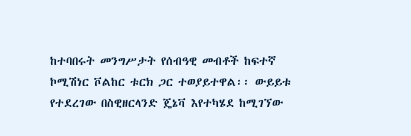ከተባበሩት መንግሥታት የሰብዓዊ መብቶች ከፍተኛ ኮሚሽነር ቮልከር ቱርክ ጋር ተወያይተዋል፡፡ ውይይቱ የተደረገው በስዊዘርላንድ ጄኔቫ እየተካሄደ ከሚገኘው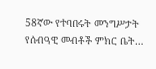58ኛው የተባበሩት መንግሥታት የሰብዓዊ መብቶች ምክር ቤት…